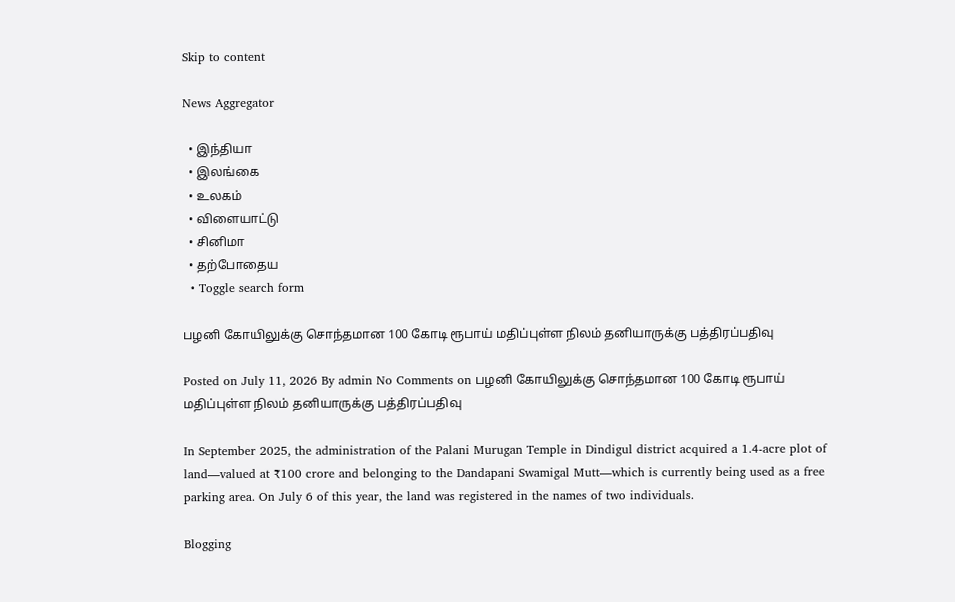Skip to content

News Aggregator

  • இந்தியா
  • இலங்கை
  • உலகம்
  • விளையாட்டு
  • சினிமா
  • தற்போதைய
  • Toggle search form

பழனி கோயிலுக்கு சொந்தமான 100 கோடி ரூபாய் மதிப்புள்ள நிலம் தனியாருக்கு பத்திரப்பதிவு

Posted on July 11, 2026 By admin No Comments on பழனி கோயிலுக்கு சொந்தமான 100 கோடி ரூபாய் மதிப்புள்ள நிலம் தனியாருக்கு பத்திரப்பதிவு

In September 2025, the administration of the Palani Murugan Temple in Dindigul district acquired a 1.4-acre plot of land—valued at ₹100 crore and belonging to the Dandapani Swamigal Mutt—which is currently being used as a free parking area. On July 6 of this year, the land was registered in the names of two individuals.

Blogging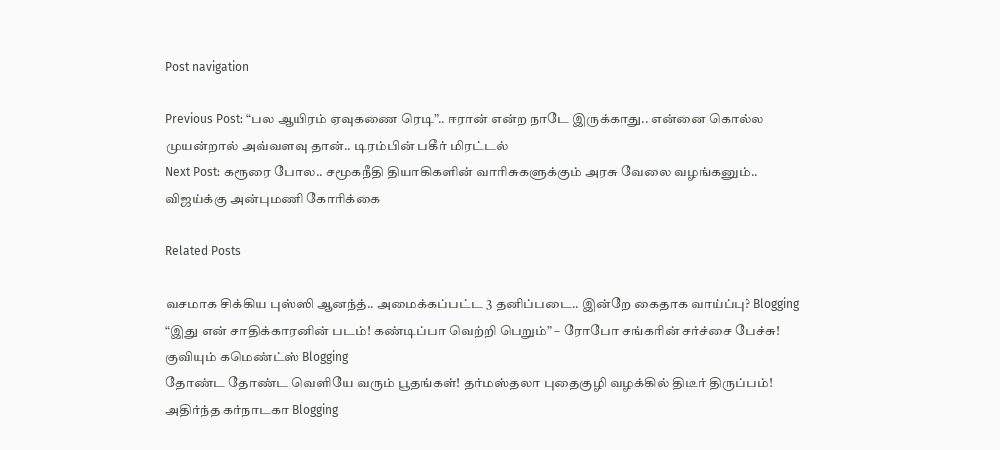Post navigation

Previous Post: “பல ஆயிரம் ஏவுகணை ரெடி”.. ஈரான் என்ற நாடே இருக்காது.. என்னை கொல்ல முயன்றால் அவ்வளவு தான்.. டிரம்பின் பகீர் மிரட்டல்
Next Post: கரூரை போல.. சமூகநீதி தியாகிகளின் வாரிசுகளுக்கும் அரசு வேலை வழங்கனும்.. விஜய்க்கு அன்புமணி கோரிக்கை

Related Posts

வசமாக சிக்கிய புஸ்ஸி ஆனந்த்.. அமைக்கப்பட்ட 3 தனிப்படை.. இன்றே கைதாக வாய்ப்பு? Blogging
“இது என் சாதிக்காரனின் படம்! கண்டிப்பா வெற்றி பெறும்” – ரோபோ சங்கரின் சர்ச்சை பேச்சு! குவியும் கமெண்ட்ஸ் Blogging
தோண்ட தோண்ட வெளியே வரும் பூதங்கள்! தர்மஸ்தலா புதைகுழி வழக்கில் திடீர் திருப்பம்! அதிர்ந்த கர்நாடகா Blogging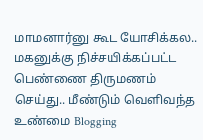மாமனார்னு கூட யோசிக்கல.. மகனுக்கு நிச்சயிக்கப்பட்ட பெண்ணை திருமணம் செய்து.. மீண்டும் வெளிவந்த உண்மை Blogging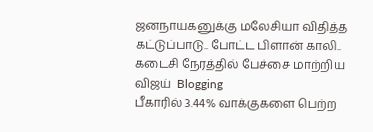ஜனநாயகனுக்கு மலேசியா விதித்த கட்டுப்பாடு.. போட்ட பிளான் காலி.. கடைசி நேரத்தில் பேச்சை மாற்றிய விஜய்  Blogging
பீகாரில் 3.44% வாக்குகளை பெற்ற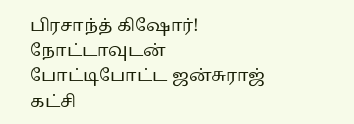பிரசாந்த் கிஷோர்! நோட்டாவுடன் போட்டிபோட்ட ஜன்சுராஜ் கட்சி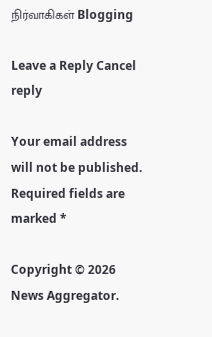நிர்வாகிகள் Blogging

Leave a Reply Cancel reply

Your email address will not be published. Required fields are marked *

Copyright © 2026 News Aggregator.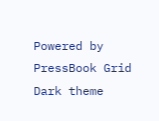Powered by PressBook Grid Dark theme